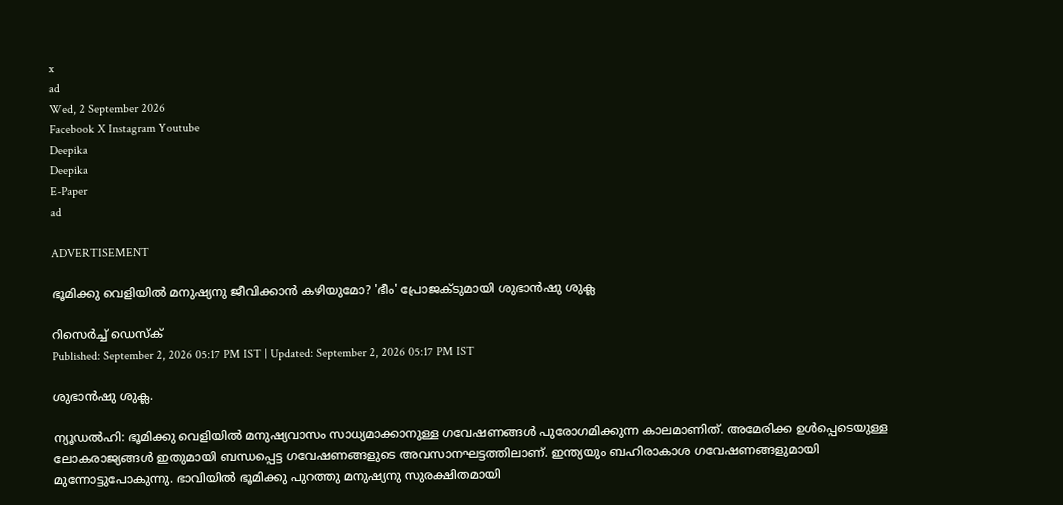x
ad
Wed, 2 September 2026
Facebook X Instagram Youtube
Deepika
Deepika
E-Paper
ad

ADVERTISEMENT

ഭൂമിക്കു വെളിയിൽ മനുഷ്യനു ജീവിക്കാൻ കഴിയുമോ? 'ഭീം' പ്രോജക്‌ടുമായി ശുഭാൻഷു ശുക്ല

റിസെർച്ച് ഡെസ്‌ക്
Published: September 2, 2026 05:17 PM IST | Updated: September 2, 2026 05:17 PM IST

ശുഭാൻഷു ശുക്ല.

ന്യൂഡൽഹി: ഭൂമിക്കു വെളിയിൽ മനുഷ്യവാസം സാധ്യമാക്കാനുള്ള ഗവേഷണങ്ങൾ പുരോഗമിക്കുന്ന കാലമാണിത്. അമേരിക്ക ഉൾപ്പെടെയുള്ള ലോകരാജ്യങ്ങൾ ഇതുമായി ബന്ധപ്പെട്ട ഗവേഷണങ്ങളുടെ അവസാനഘട്ടത്തിലാണ്. ഇന്ത്യയും ബഹിരാകാശ ഗവേഷണങ്ങളുമായി മുന്നോട്ടുപോകുന്നു. ഭാവിയിൽ ഭൂമിക്കു പുറത്തു മനുഷ്യനു സുരക്ഷിതമായി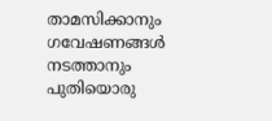താമസിക്കാനും ഗവേഷണങ്ങൾ നടത്താനും പുതിയൊരു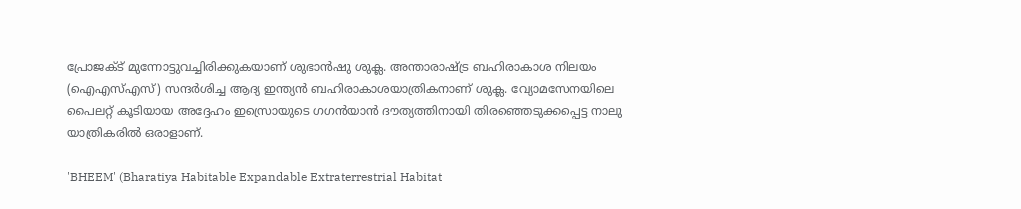പ്രോജക്‌ട് മുന്നോട്ടുവച്ചിരിക്കുകയാണ് ശുഭാൻഷു ശുക്ല. അന്താരാഷ്‌ട്ര ബഹിരാകാശ നിലയം (ഐഎസ്എസ്) സന്ദർശിച്ച ആദ്യ ഇന്ത്യൻ ബഹിരാകാശയാത്രികനാണ് ശുക്ല. വ്യോമസേനയിലെ പൈലറ്റ് കൂടിയായ അദ്ദേഹം ഇസ്രൊയുടെ ഗഗൻയാൻ ദൗത്യത്തിനായി തിരഞ്ഞെടുക്കപ്പെട്ട നാലു യാത്രികരിൽ ഒരാളാണ്.

'BHEEM' (Bharatiya Habitable Expandable Extraterrestrial Habitat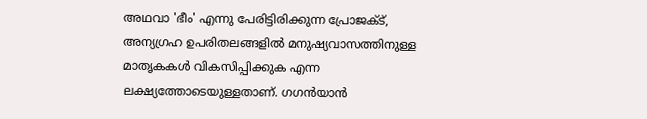അഥവാ 'ഭീം' എന്നു പേരിട്ടിരിക്കുന്ന പ്രോജക്‌ട്, അന്യഗ്രഹ ഉപരിതലങ്ങളിൽ മനുഷ്യവാസത്തിനുള്ള മാതൃകകൾ വികസിപ്പിക്കുക എന്ന ലക്ഷ്യത്തോടെയുള്ളതാണ്. ഗഗൻയാൻ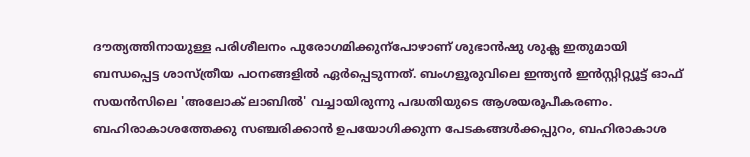ദൗത്യത്തിനായുള്ള പരിശീലനം പുരോഗമിക്കുന്പോഴാണ് ശുഭാൻഷു ശുക്ല ഇതുമായി ബന്ധപ്പെട്ട ശാസ്ത്രീയ പഠനങ്ങളിൽ ഏർപ്പെടുന്നത്. ബംഗളൂരുവിലെ ഇന്ത്യൻ ഇൻസ്റ്റിറ്റ്യൂട്ട് ഓഫ് സയൻസിലെ 'അലോക് ലാബിൽ' വച്ചായിരുന്നു പദ്ധതിയുടെ ആശയരൂപീകരണം. ബഹിരാകാശത്തേക്കു സഞ്ചരിക്കാൻ ഉപയോഗിക്കുന്ന പേടകങ്ങൾക്കപ്പുറം, ബഹിരാകാശ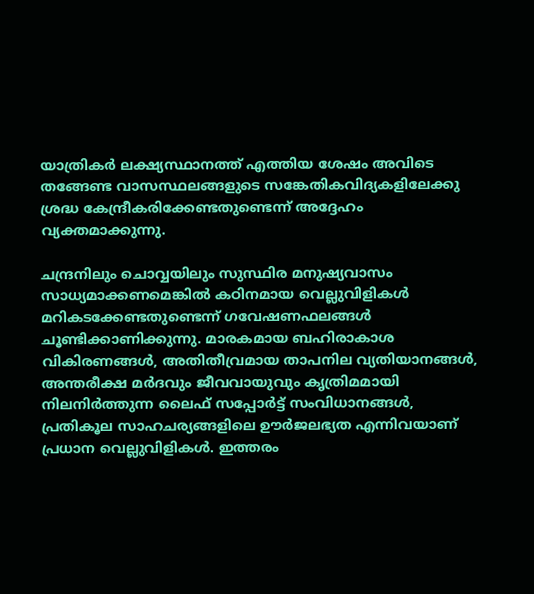യാത്രികർ ലക്ഷ്യസ്ഥാനത്ത് എത്തിയ ശേഷം അവിടെ തങ്ങേണ്ട വാസസ്ഥലങ്ങളുടെ സങ്കേതികവിദ്യകളിലേക്കു ശ്രദ്ധ കേന്ദ്രീകരിക്കേണ്ടതുണ്ടെന്ന് അദ്ദേഹം വ്യക്തമാക്കുന്നു.

ചന്ദ്രനിലും ചൊവ്വയിലും സുസ്ഥിര മനുഷ്യവാസം സാധ്യമാക്കണമെങ്കിൽ കഠിനമായ വെല്ലുവിളികൾ മറികടക്കേണ്ടതുണ്ടെന്ന് ഗവേഷണഫലങ്ങൾ ചൂണ്ടിക്കാണിക്കുന്നു. മാരകമായ ബഹിരാകാശ വികിരണങ്ങൾ, അതിതീവ്രമായ താപനില വ്യതിയാനങ്ങൾ, അന്തരീക്ഷ മർദവും ജീവവായുവും കൃത്രിമമായി നിലനിർത്തുന്ന ലൈഫ് സപ്പോർട്ട് സംവിധാനങ്ങൾ, പ്രതികൂല സാഹചര്യങ്ങളിലെ ഊർജലഭ്യത എന്നിവയാണ് പ്രധാന വെല്ലുവിളികൾ. ഇത്തരം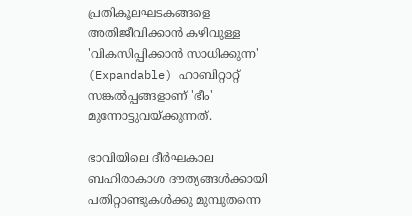പ്രതികൂലഘടകങ്ങളെ അതിജീവിക്കാൻ കഴിവുള്ള 'വികസിപ്പിക്കാൻ സാധിക്കുന്ന' (Expandable) ഹാബിറ്റാറ്റ് സങ്കൽപ്പങ്ങളാണ് 'ഭീം' മുന്നോട്ടുവയ്ക്കുന്നത്.

ഭാവിയിലെ ദീർഘകാല ബഹിരാകാശ ദൗത്യങ്ങൾക്കായി പതിറ്റാണ്ടുകൾക്കു മുമ്പുതന്നെ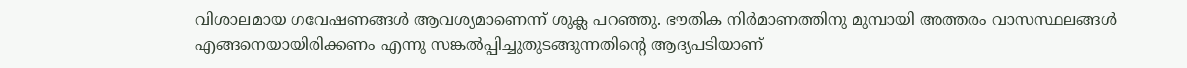വിശാലമായ ഗവേഷണങ്ങൾ ആവശ്യമാണെന്ന് ശുക്ല പറഞ്ഞു. ഭൗതിക നിർമാണത്തിനു മുമ്പായി അത്തരം വാസസ്ഥലങ്ങൾ എങ്ങനെയായിരിക്കണം എന്നു സങ്കൽപ്പിച്ചുതുടങ്ങുന്നതിന്‍റെ ആദ്യപടിയാണ്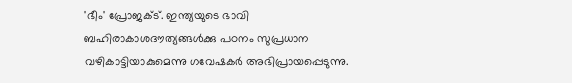'ഭീം' പ്രോജക്‌ട്. ഇന്ത്യയുടെ ഭാവി ബഹിരാകാശദൗത്യങ്ങൾക്കു പഠനം സുപ്രധാന വഴികാട്ടിയാകുമെന്നു ഗവേഷകർ അഭിപ്രായപ്പെടുന്നു.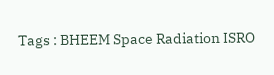Tags : BHEEM Space Radiation ISRO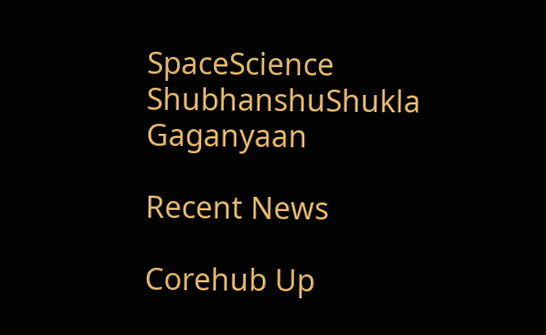SpaceScience ShubhanshuShukla Gaganyaan

Recent News

Corehub Up